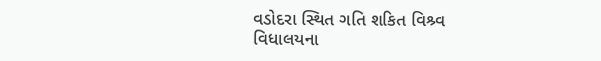વડોદરા સ્થિત ગતિ શકિત વિશ્ર્વ વિધાલયના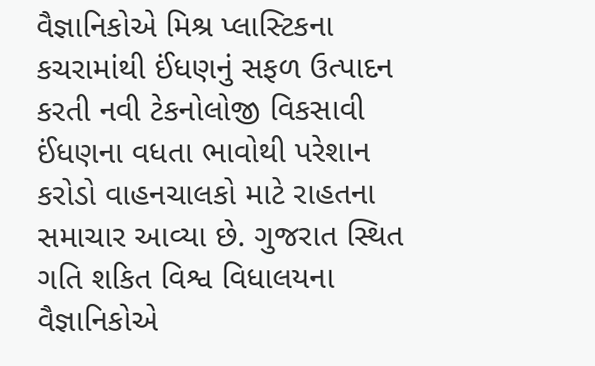વૈજ્ઞાનિકોએ મિશ્ર પ્લાસ્ટિકના કચરામાંથી ઈંધણનું સફળ ઉત્પાદન કરતી નવી ટેકનોલોજી વિકસાવી
ઈંધણના વધતા ભાવોથી પરેશાન કરોડો વાહનચાલકો માટે રાહતના સમાચાર આવ્યા છે. ગુજરાત સ્થિત ગતિ શકિત વિશ્વ વિધાલયના વૈજ્ઞાનિકોએ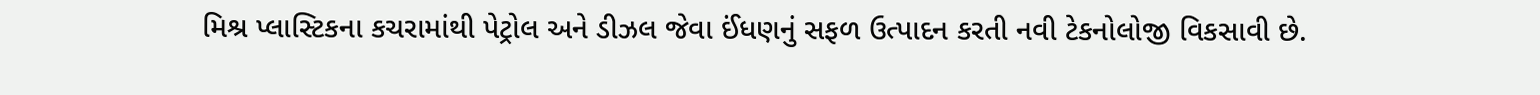મિશ્ર પ્લાસ્ટિકના કચરામાંથી પેટ્રોલ અને ડીઝલ જેવા ઈંધણનું સફળ ઉત્પાદન કરતી નવી ટેકનોલોજી વિકસાવી છે.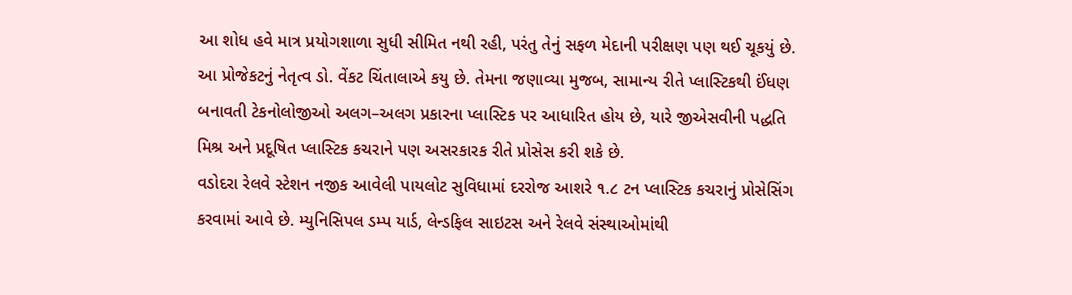આ શોધ હવે માત્ર પ્રયોગશાળા સુધી સીમિત નથી રહી, પરંતુ તેનું સફળ મેદાની પરીક્ષણ પણ થઈ ચૂકયું છે.
આ પ્રોજેકટનું નેતૃત્વ ડો. વેંકટ ચિંતાલાએ કયુ છે. તેમના જણાવ્યા મુજબ, સામાન્ય રીતે પ્લાસ્ટિકથી ઈંધણ બનાવતી ટેકનોલોજીઓ અલગ–અલગ પ્રકારના પ્લાસ્ટિક પર આધારિત હોય છે, યારે જીએસવીની પદ્ધતિ મિશ્ર અને પ્રદૂષિત પ્લાસ્ટિક કચરાને પણ અસરકારક રીતે પ્રોસેસ કરી શકે છે.
વડોદરા રેલવે સ્ટેશન નજીક આવેલી પાયલોટ સુવિધામાં દરરોજ આશરે ૧.૮ ટન પ્લાસ્ટિક કચરાનું પ્રોસેસિંગ કરવામાં આવે છે. મ્યુનિસિપલ ડમ્પ યાર્ડ, લેન્ડફિલ સાઇટસ અને રેલવે સંસ્થાઓમાંથી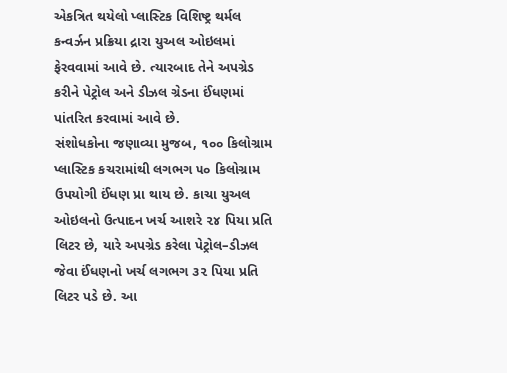એકત્રિત થયેલો પ્લાસ્ટિક વિશિષ્ટ્ર થર્મલ કન્વર્ઝન પ્રક્રિયા દ્રારા યુઅલ ઓઇલમાં ફેરવવામાં આવે છે. ત્યારબાદ તેને અપગ્રેડ કરીને પેટ્રોલ અને ડીઝલ ગ્રેડના ઈંધણમાં પાંતરિત કરવામાં આવે છે.
સંશોધકોના જણાવ્યા મુજબ, ૧૦૦ કિલોગ્રામ પ્લાસ્ટિક કચરામાંથી લગભગ ૫૦ કિલોગ્રામ ઉપયોગી ઈંધણ પ્રા થાય છે. કાચા યુઅલ ઓઇલનો ઉત્પાદન ખર્ચ આશરે ૨૪ પિયા પ્રતિ લિટર છે, યારે અપગ્રેડ કરેલા પેટ્રોલ–ડીઝલ જેવા ઈંધણનો ખર્ચ લગભગ ૩૨ પિયા પ્રતિ લિટર પડે છે. આ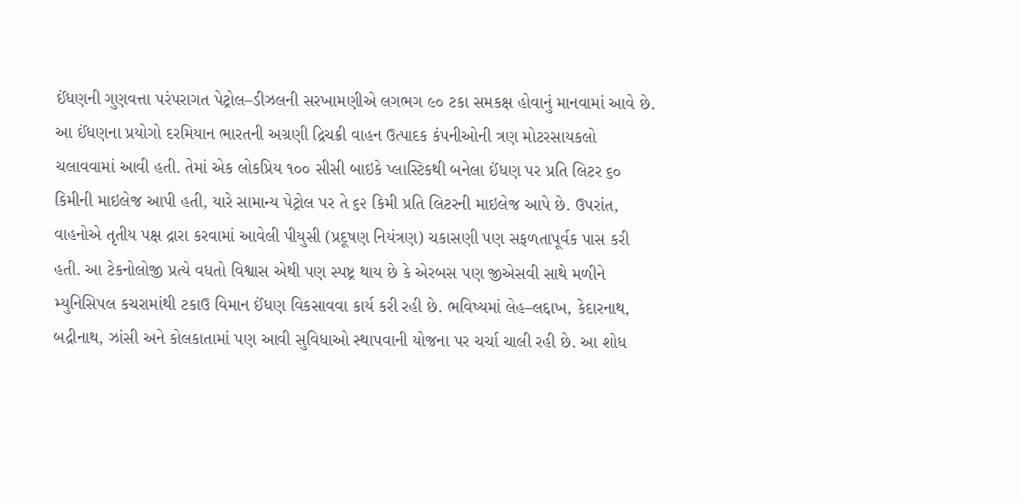ઈંધણની ગુણવત્તા પરંપરાગત પેટ્રોલ–ડીઝલની સરખામણીએ લગભગ ૯૦ ટકા સમકક્ષ હોવાનું માનવામાં આવે છે.
આ ઈંધણના પ્રયોગો દરમિયાન ભારતની અગ્રણી દ્રિચક્રી વાહન ઉત્પાદક કંપનીઓની ત્રણ મોટરસાયકલો ચલાવવામાં આવી હતી. તેમાં એક લોકપ્રિય ૧૦૦ સીસી બાઇકે પ્લાસ્ટિકથી બનેલા ઈંધણ પર પ્રતિ લિટર ૬૦ કિમીની માઇલેજ આપી હતી, યારે સામાન્ય પેટ્રોલ પર તે ૬૨ કિમી પ્રતિ લિટરની માઇલેજ આપે છે. ઉપરાંત, વાહનોએ તૃતીય પક્ષ દ્રારા કરવામાં આવેલી પીયુસી (પ્રદૂષણ નિયંત્રણ) ચકાસણી પણ સફળતાપૂર્વક પાસ કરી હતી. આ ટેકનોલોજી પ્રત્યે વધતો વિશ્વાસ એથી પણ સ્પષ્ટ્ર થાય છે કે એરબસ પણ જીએસવી સાથે મળીને મ્યુનિસિપલ કચરામાંથી ટકાઉ વિમાન ઈંધણ વિકસાવવા કાર્ય કરી રહી છે. ભવિષ્યમાં લેહ–લદ્દાખ, કેદારનાથ, બદ્રીનાથ, ઝાંસી અને કોલકાતામાં પણ આવી સુવિધાઓ સ્થાપવાની યોજના પર ચર્ચા ચાલી રહી છે. આ શોધ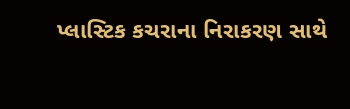પ્લાસ્ટિક કચરાના નિરાકરણ સાથે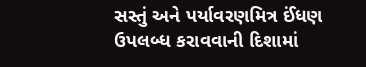સસ્તું અને પર્યાવરણમિત્ર ઈંધણ ઉપલબ્ધ કરાવવાની દિશામાં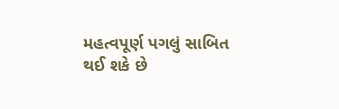મહત્વપૂર્ણ પગલું સાબિત થઈ શકે છે